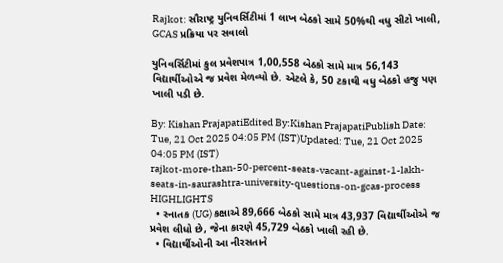Rajkot: સૌરાષ્ટ્ર યુનિવર્સિટીમાં 1 લાખ બેઠકો સામે 50%થી વધુ સીટો ખાલી, GCAS પ્રક્રિયા પર સવાલો

યુનિવર્સિટીમાં કુલ પ્રવેશપાત્ર 1,00,558 બેઠકો સામે માત્ર 56,143 વિદ્યાર્થીઓએ જ પ્રવેશ મેળવ્યો છે. એટલે કે, 50 ટકાથી વધુ બેઠકો હજુ પણ ખાલી પડી છે.

By: Kishan PrajapatiEdited By:Kishan PrajapatiPublish Date: Tue, 21 Oct 2025 04:05 PM (IST)Updated: Tue, 21 Oct 2025 04:05 PM (IST)
rajkot-more-than-50-percent-seats-vacant-against-1-lakh-seats-in-saurashtra-university-questions-on-gcas-process
HIGHLIGHTS
  • સ્નાતક (UG) કક્ષાએ 89,666 બેઠકો સામે માત્ર 43,937 વિદ્યાર્થીઓએ જ પ્રવેશ લીધો છે, જેના કારણે 45,729 બેઠકો ખાલી રહી છે.
  • વિદ્યાર્થીઓની આ નીરસતાને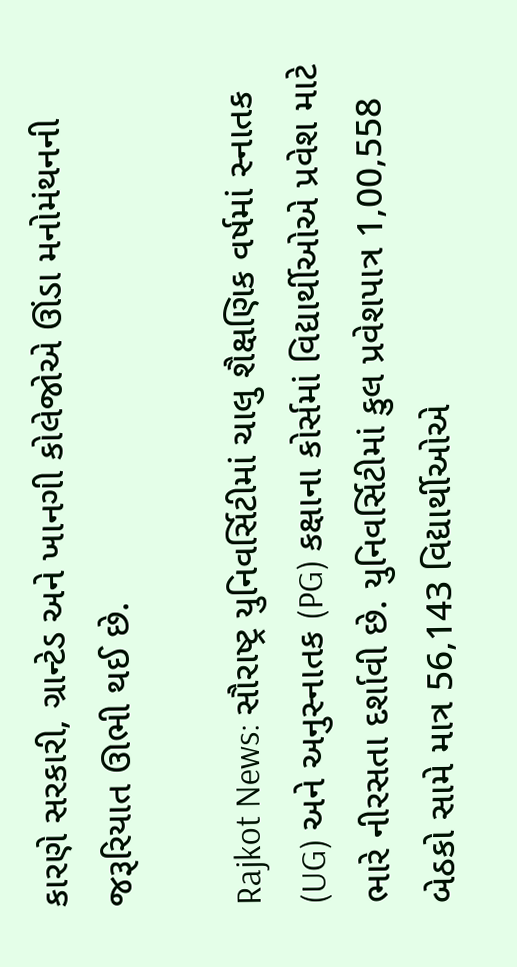કારણે સરકારી, ગ્રાન્ટેડ અને ખાનગી કોલેજોએ ઊંડા મનોમંથનની જરૂરિયાત ઊભી થઈ છે.

Rajkot News: સૌરાષ્ટ્ર યુનિવર્સિટીમાં ચાલુ શૈક્ષણિક વર્ષમાં સ્નાતક (UG) અને અનુસ્નાતક (PG) કક્ષાના કોર્સમાં વિદ્યાર્થીઓએ પ્રવેશ માટે ભારે નીરસતા દર્શાવી છે. યુનિવર્સિટીમાં કુલ પ્રવેશપાત્ર 1,00,558 બેઠકો સામે માત્ર 56,143 વિદ્યાર્થીઓએ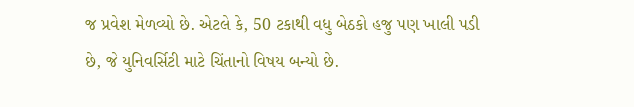જ પ્રવેશ મેળવ્યો છે. એટલે કે, 50 ટકાથી વધુ બેઠકો હજુ પણ ખાલી પડી છે, જે યુનિવર્સિટી માટે ચિંતાનો વિષય બન્યો છે.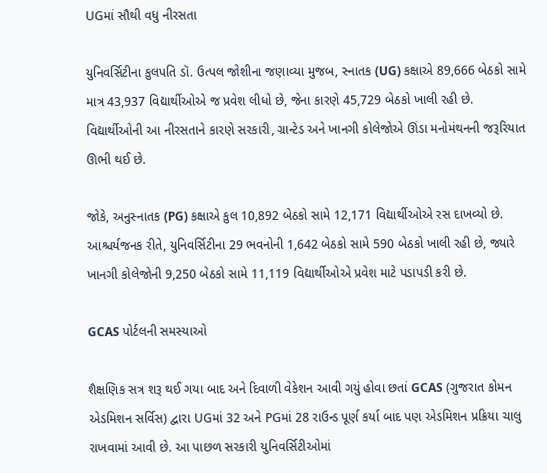UGમાં સૌથી વધુ નીરસતા

યુનિવર્સિટીના કુલપતિ ડૉ. ઉત્પલ જોશીના જણાવ્યા મુજબ, સ્નાતક (UG) કક્ષાએ 89,666 બેઠકો સામે માત્ર 43,937 વિદ્યાર્થીઓએ જ પ્રવેશ લીધો છે, જેના કારણે 45,729 બેઠકો ખાલી રહી છે. વિદ્યાર્થીઓની આ નીરસતાને કારણે સરકારી, ગ્રાન્ટેડ અને ખાનગી કોલેજોએ ઊંડા મનોમંથનની જરૂરિયાત ઊભી થઈ છે.

જોકે, અનુસ્નાતક (PG) કક્ષાએ કુલ 10,892 બેઠકો સામે 12,171 વિદ્યાર્થીઓએ રસ દાખવ્યો છે. આશ્ચર્યજનક રીતે, યુનિવર્સિટીના 29 ભવનોની 1,642 બેઠકો સામે 590 બેઠકો ખાલી રહી છે, જ્યારે ખાનગી કોલેજોની 9,250 બેઠકો સામે 11,119 વિદ્યાર્થીઓએ પ્રવેશ માટે પડાપડી કરી છે.

GCAS પોર્ટલની સમસ્યાઓ

શૈક્ષણિક સત્ર શરૂ થઈ ગયા બાદ અને દિવાળી વેકેશન આવી ગયું હોવા છતાં GCAS (ગુજરાત કોમન એડમિશન સર્વિસ) દ્વારા UGમાં 32 અને PGમાં 28 રાઉન્ડ પૂર્ણ કર્યા બાદ પણ એડમિશન પ્રક્રિયા ચાલુ રાખવામાં આવી છે. આ પાછળ સરકારી યુનિવર્સિટીઓમાં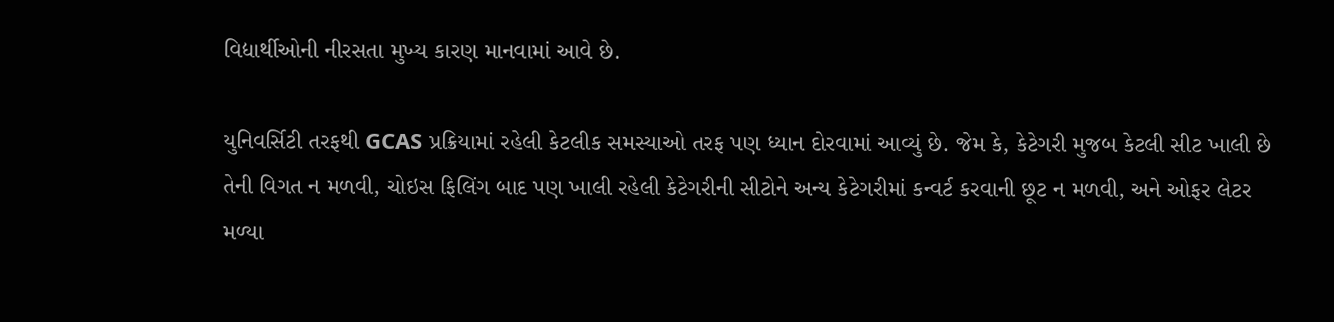વિદ્યાર્થીઓની નીરસતા મુખ્ય કારણ માનવામાં આવે છે.

યુનિવર્સિટી તરફથી GCAS પ્રક્રિયામાં રહેલી કેટલીક સમસ્યાઓ તરફ પણ ધ્યાન દોરવામાં આવ્યું છે. જેમ કે, કેટેગરી મુજબ કેટલી સીટ ખાલી છે તેની વિગત ન મળવી, ચોઇસ ફિલિંગ બાદ પણ ખાલી રહેલી કેટેગરીની સીટોને અન્ય કેટેગરીમાં કન્વર્ટ કરવાની છૂટ ન મળવી, અને ઓફર લેટર મળ્યા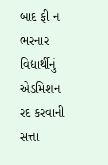બાદ ફી ન ભરનાર વિદ્યાર્થીનું એડમિશન રદ કરવાની સત્તા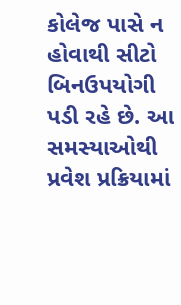કોલેજ પાસે ન હોવાથી સીટો બિનઉપયોગી પડી રહે છે. આ સમસ્યાઓથી પ્રવેશ પ્રક્રિયામાં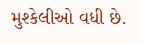મુશ્કેલીઓ વધી છે.